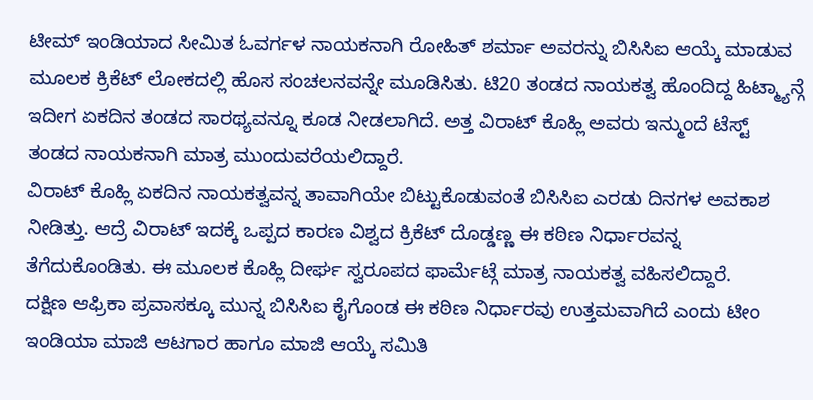ಟೀಮ್ ಇಂಡಿಯಾದ ಸೀಮಿತ ಓವರ್ಗಳ ನಾಯಕನಾಗಿ ರೋಹಿತ್ ಶರ್ಮಾ ಅವರನ್ನು ಬಿಸಿಸಿಐ ಆಯ್ಕೆ ಮಾಡುವ ಮೂಲಕ ಕ್ರಿಕೆಟ್ ಲೋಕದಲ್ಲಿ ಹೊಸ ಸಂಚಲನವನ್ನೇ ಮೂಡಿಸಿತು. ಟಿ20 ತಂಡದ ನಾಯಕತ್ವ ಹೊಂದಿದ್ದ ಹಿಟ್ಮ್ಯಾನ್ಗೆ ಇದೀಗ ಏಕದಿನ ತಂಡದ ಸಾರಥ್ಯವನ್ನೂ ಕೂಡ ನೀಡಲಾಗಿದೆ. ಅತ್ತ ವಿರಾಟ್ ಕೊಹ್ಲಿ ಅವರು ಇನ್ಮುಂದೆ ಟೆಸ್ಟ್ ತಂಡದ ನಾಯಕನಾಗಿ ಮಾತ್ರ ಮುಂದುವರೆಯಲಿದ್ದಾರೆ.
ವಿರಾಟ್ ಕೊಹ್ಲಿ ಏಕದಿನ ನಾಯಕತ್ವವನ್ನ ತಾವಾಗಿಯೇ ಬಿಟ್ಟುಕೊಡುವಂತೆ ಬಿಸಿಸಿಐ ಎರಡು ದಿನಗಳ ಅವಕಾಶ ನೀಡಿತ್ತು. ಆದ್ರೆ ವಿರಾಟ್ ಇದಕ್ಕೆ ಒಪ್ಪದ ಕಾರಣ ವಿಶ್ವದ ಕ್ರಿಕೆಟ್ ದೊಡ್ಡಣ್ಣ ಈ ಕಠಿಣ ನಿರ್ಧಾರವನ್ನ ತೆಗೆದುಕೊಂಡಿತು. ಈ ಮೂಲಕ ಕೊಹ್ಲಿ ದೀರ್ಘ ಸ್ವರೂಪದ ಫಾರ್ಮೆಟ್ಗೆ ಮಾತ್ರ ನಾಯಕತ್ವ ವಹಿಸಲಿದ್ದಾರೆ.
ದಕ್ಷಿಣ ಆಫ್ರಿಕಾ ಪ್ರವಾಸಕ್ಕೂ ಮುನ್ನ ಬಿಸಿಸಿಐ ಕೈಗೊಂಡ ಈ ಕಠಿಣ ನಿರ್ಧಾರವು ಉತ್ತಮವಾಗಿದೆ ಎಂದು ಟೀಂ ಇಂಡಿಯಾ ಮಾಜಿ ಆಟಗಾರ ಹಾಗೂ ಮಾಜಿ ಆಯ್ಕೆ ಸಮಿತಿ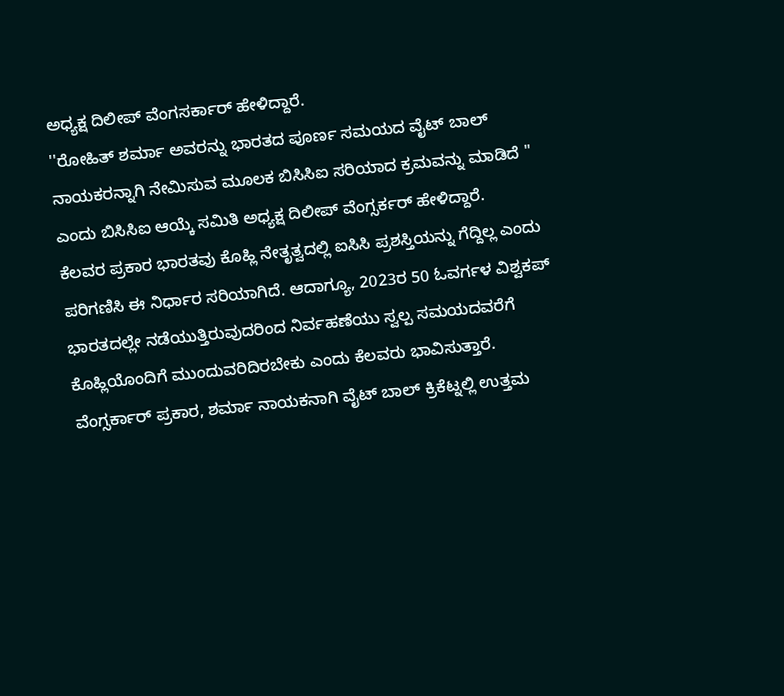ಅಧ್ಯಕ್ಷ ದಿಲೀಪ್ ವೆಂಗಸರ್ಕಾರ್ ಹೇಳಿದ್ದಾರೆ.
''ರೋಹಿತ್ ಶರ್ಮಾ ಅವರನ್ನು ಭಾರತದ ಪೂರ್ಣ ಸಮಯದ ವೈಟ್ ಬಾಲ್ ನಾಯಕರನ್ನಾಗಿ ನೇಮಿಸುವ ಮೂಲಕ ಬಿಸಿಸಿಐ ಸರಿಯಾದ ಕ್ರಮವನ್ನು ಮಾಡಿದೆ '' ಎಂದು ಬಿಸಿಸಿಐ ಆಯ್ಕೆ ಸಮಿತಿ ಅಧ್ಯಕ್ಷ ದಿಲೀಪ್ ವೆಂಗ್ಸರ್ಕರ್ ಹೇಳಿದ್ದಾರೆ.
ಕೆಲವರ ಪ್ರಕಾರ ಭಾರತವು ಕೊಹ್ಲಿ ನೇತೃತ್ವದಲ್ಲಿ ಐಸಿಸಿ ಪ್ರಶಸ್ತಿಯನ್ನು ಗೆದ್ದಿಲ್ಲ ಎಂದು ಪರಿಗಣಿಸಿ ಈ ನಿರ್ಧಾರ ಸರಿಯಾಗಿದೆ. ಆದಾಗ್ಯೂ, 2023ರ 50 ಓವರ್ಗಳ ವಿಶ್ವಕಪ್ ಭಾರತದಲ್ಲೇ ನಡೆಯುತ್ತಿರುವುದರಿಂದ ನಿರ್ವಹಣೆಯು ಸ್ವಲ್ಪ ಸಮಯದವರೆಗೆ ಕೊಹ್ಲಿಯೊಂದಿಗೆ ಮುಂದುವರಿದಿರಬೇಕು ಎಂದು ಕೆಲವರು ಭಾವಿಸುತ್ತಾರೆ. ವೆಂಗ್ಸರ್ಕಾರ್ ಪ್ರಕಾರ, ಶರ್ಮಾ ನಾಯಕನಾಗಿ ವೈಟ್ ಬಾಲ್ ಕ್ರಿಕೆಟ್ನಲ್ಲಿ ಉತ್ತಮ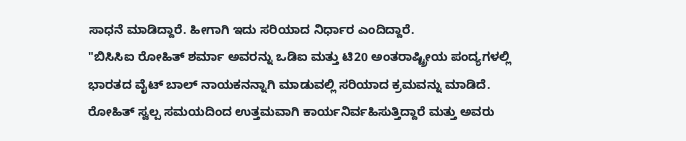ಸಾಧನೆ ಮಾಡಿದ್ದಾರೆ. ಹೀಗಾಗಿ ಇದು ಸರಿಯಾದ ನಿರ್ಧಾರ ಎಂದಿದ್ದಾರೆ.
"ಬಿಸಿಸಿಐ ರೋಹಿತ್ ಶರ್ಮಾ ಅವರನ್ನು ಒಡಿಐ ಮತ್ತು ಟಿ20 ಅಂತರಾಷ್ಟ್ರೀಯ ಪಂದ್ಯಗಳಲ್ಲಿ ಭಾರತದ ವೈಟ್ ಬಾಲ್ ನಾಯಕನನ್ನಾಗಿ ಮಾಡುವಲ್ಲಿ ಸರಿಯಾದ ಕ್ರಮವನ್ನು ಮಾಡಿದೆ. ರೋಹಿತ್ ಸ್ವಲ್ಪ ಸಮಯದಿಂದ ಉತ್ತಮವಾಗಿ ಕಾರ್ಯನಿರ್ವಹಿಸುತ್ತಿದ್ದಾರೆ ಮತ್ತು ಅವರು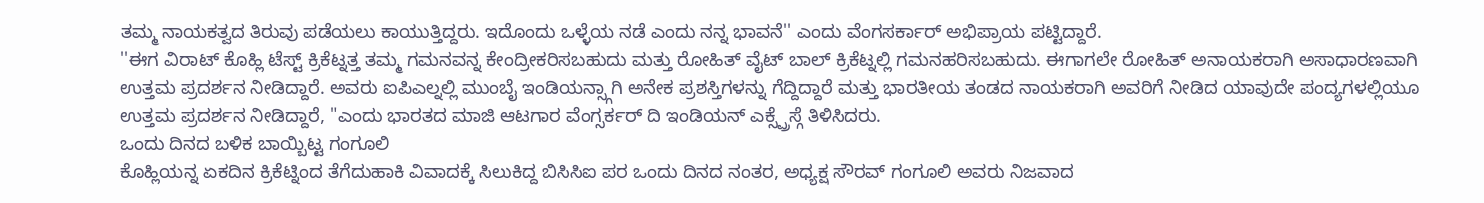ತಮ್ಮ ನಾಯಕತ್ವದ ತಿರುವು ಪಡೆಯಲು ಕಾಯುತ್ತಿದ್ದರು. ಇದೊಂದು ಒಳ್ಳೆಯ ನಡೆ ಎಂದು ನನ್ನ ಭಾವನೆ'' ಎಂದು ವೆಂಗಸರ್ಕಾರ್ ಅಭಿಪ್ರಾಯ ಪಟ್ಟಿದ್ದಾರೆ.
''ಈಗ ವಿರಾಟ್ ಕೊಹ್ಲಿ ಟೆಸ್ಟ್ ಕ್ರಿಕೆಟ್ನತ್ತ ತಮ್ಮ ಗಮನವನ್ನ ಕೇಂದ್ರೀಕರಿಸಬಹುದು ಮತ್ತು ರೋಹಿತ್ ವೈಟ್ ಬಾಲ್ ಕ್ರಿಕೆಟ್ನಲ್ಲಿ ಗಮನಹರಿಸಬಹುದು. ಈಗಾಗಲೇ ರೋಹಿತ್ ಅನಾಯಕರಾಗಿ ಅಸಾಧಾರಣವಾಗಿ ಉತ್ತಮ ಪ್ರದರ್ಶನ ನೀಡಿದ್ದಾರೆ. ಅವರು ಐಪಿಎಲ್ನಲ್ಲಿ ಮುಂಬೈ ಇಂಡಿಯನ್ಸ್ಗಾಗಿ ಅನೇಕ ಪ್ರಶಸ್ತಿಗಳನ್ನು ಗೆದ್ದಿದ್ದಾರೆ ಮತ್ತು ಭಾರತೀಯ ತಂಡದ ನಾಯಕರಾಗಿ ಅವರಿಗೆ ನೀಡಿದ ಯಾವುದೇ ಪಂದ್ಯಗಳಲ್ಲಿಯೂ ಉತ್ತಮ ಪ್ರದರ್ಶನ ನೀಡಿದ್ದಾರೆ, "ಎಂದು ಭಾರತದ ಮಾಜಿ ಆಟಗಾರ ವೆಂಗ್ಸರ್ಕರ್ ದಿ ಇಂಡಿಯನ್ ಎಕ್ಸ್ಪ್ರೆಸ್ಗೆ ತಿಳಿಸಿದರು.
ಒಂದು ದಿನದ ಬಳಿಕ ಬಾಯ್ಬಿಟ್ಟ ಗಂಗೂಲಿ
ಕೊಹ್ಲಿಯನ್ನ ಏಕದಿನ ಕ್ರಿಕೆಟ್ನಿಂದ ತೆಗೆದುಹಾಕಿ ವಿವಾದಕ್ಕೆ ಸಿಲುಕಿದ್ದ ಬಿಸಿಸಿಐ ಪರ ಒಂದು ದಿನದ ನಂತರ, ಅಧ್ಯಕ್ಷ ಸೌರವ್ ಗಂಗೂಲಿ ಅವರು ನಿಜವಾದ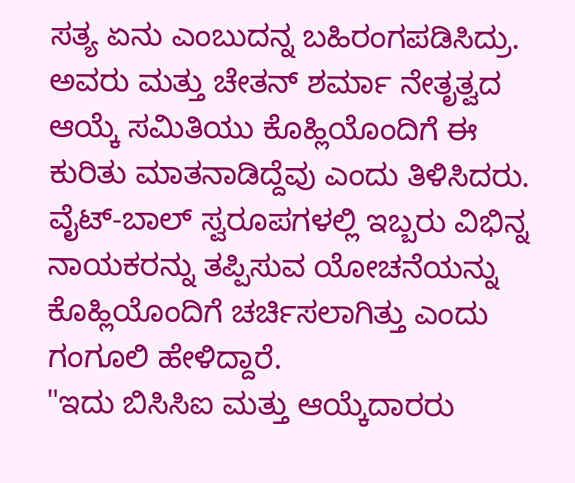ಸತ್ಯ ಏನು ಎಂಬುದನ್ನ ಬಹಿರಂಗಪಡಿಸಿದ್ರು. ಅವರು ಮತ್ತು ಚೇತನ್ ಶರ್ಮಾ ನೇತೃತ್ವದ ಆಯ್ಕೆ ಸಮಿತಿಯು ಕೊಹ್ಲಿಯೊಂದಿಗೆ ಈ ಕುರಿತು ಮಾತನಾಡಿದ್ದೆವು ಎಂದು ತಿಳಿಸಿದರು. ವೈಟ್-ಬಾಲ್ ಸ್ವರೂಪಗಳಲ್ಲಿ ಇಬ್ಬರು ವಿಭಿನ್ನ ನಾಯಕರನ್ನು ತಪ್ಪಿಸುವ ಯೋಚನೆಯನ್ನು ಕೊಹ್ಲಿಯೊಂದಿಗೆ ಚರ್ಚಿಸಲಾಗಿತ್ತು ಎಂದು ಗಂಗೂಲಿ ಹೇಳಿದ್ದಾರೆ.
"ಇದು ಬಿಸಿಸಿಐ ಮತ್ತು ಆಯ್ಕೆದಾರರು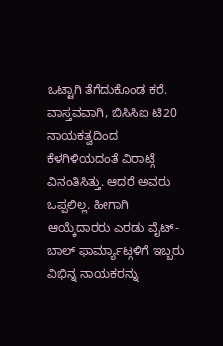ಒಟ್ಟಾಗಿ ತೆಗೆದುಕೊಂಡ ಕರೆ. ವಾಸ್ತವವಾಗಿ, ಬಿಸಿಸಿಐ ಟಿ20 ನಾಯಕತ್ವದಿಂದ ಕೆಳಗಿಳಿಯದಂತೆ ವಿರಾಟ್ಗೆ ವಿನಂತಿಸಿತ್ತು. ಆದರೆ ಅವರು ಒಪ್ಪಲಿಲ್ಲ. ಹೀಗಾಗಿ ಆಯ್ಕೆದಾರರು ಎರಡು ವೈಟ್-ಬಾಲ್ ಫಾರ್ಮ್ಯಾಟ್ಗಳಿಗೆ ಇಬ್ಬರು ವಿಭಿನ್ನ ನಾಯಕರನ್ನು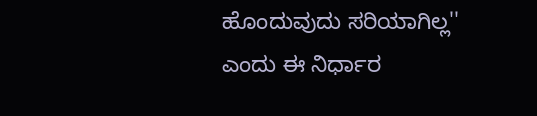ಹೊಂದುವುದು ಸರಿಯಾಗಿಲ್ಲ'' ಎಂದು ಈ ನಿರ್ಧಾರ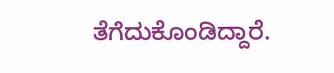ತೆಗೆದುಕೊಂಡಿದ್ದಾರೆ.